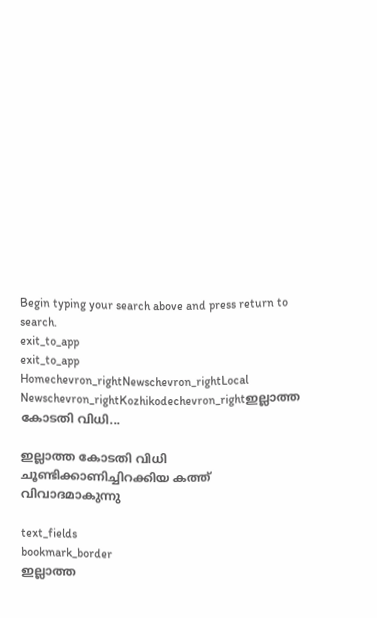Begin typing your search above and press return to search.
exit_to_app
exit_to_app
Homechevron_rightNewschevron_rightLocal Newschevron_rightKozhikodechevron_rightഇല്ലാത്ത കോടതി വിധി...

ഇല്ലാത്ത കോടതി വിധി ചൂണ്ടിക്കാണിച്ചിറക്കിയ കത്ത് വിവാദമാകുന്നു

text_fields
bookmark_border
ഇല്ലാത്ത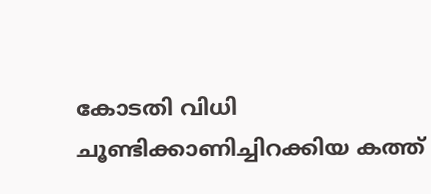കോടതി വിധി ചൂണ്ടിക്കാണിച്ചിറക്കിയ കത്ത്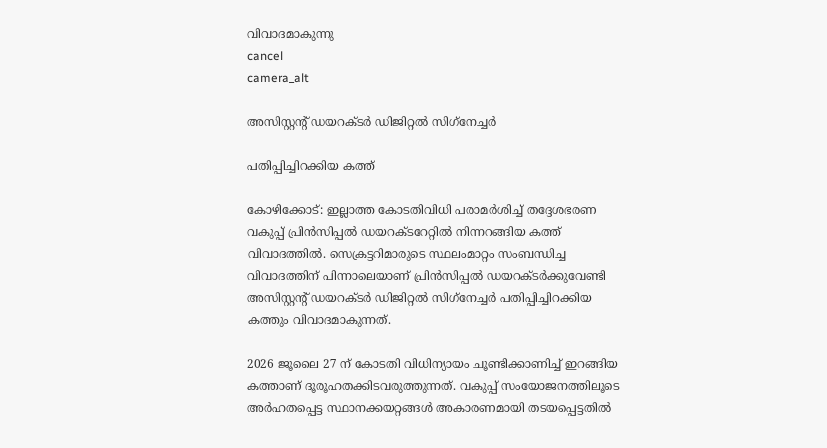വിവാദമാകുന്നു
cancel
camera_alt

അസിസ്റ്റന്റ് ഡയറക്ടർ ഡിജിറ്റൽ സിഗ്‌നേച്ചർ

പതിപ്പിച്ചിറക്കിയ കത്ത്

കോഴിക്കോട്: ഇല്ലാത്ത കോടതിവിധി പരാമർശിച്ച് തദ്ദേശഭരണ വകുപ്പ് പ്രിൻസിപ്പൽ ഡയറക്ടറേറ്റിൽ നിന്നറങ്ങിയ കത്ത് വിവാദത്തിൽ. സെക്രട്ടറിമാരുടെ സ്ഥലംമാറ്റം സംബന്ധിച്ച വിവാദത്തിന് പിന്നാലെയാണ് പ്രിൻസിപ്പൽ ഡയറക്ടർക്കുവേണ്ടി അസിസ്റ്റന്റ് ഡയറക്ടർ ഡിജിറ്റൽ സിഗ്‌നേച്ചർ പതിപ്പിച്ചിറക്കിയ കത്തും വിവാദമാകുന്നത്.

2026 ജൂലൈ 27 ന് കോടതി വിധിന്യായം ചൂണ്ടിക്കാണിച്ച് ഇറങ്ങിയ കത്താണ് ദൂരൂഹതക്കിടവരുത്തുന്നത്. വകുപ്പ് സംയോജനത്തിലൂടെ അർഹതപ്പെട്ട സ്ഥാനക്കയറ്റങ്ങൾ അകാരണമായി തടയപ്പെട്ടതിൽ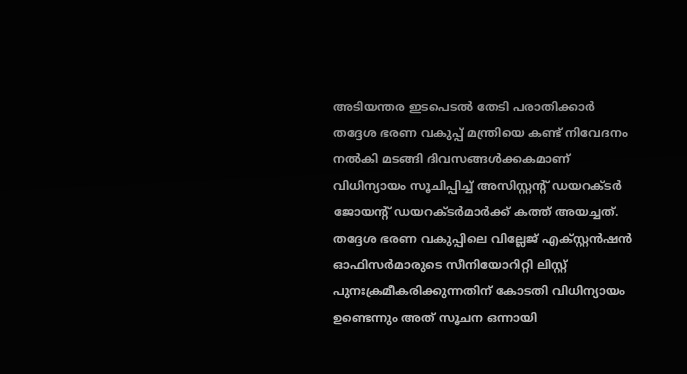അടിയന്തര ഇടപെടൽ തേടി പരാതിക്കാർ തദ്ദേശ ഭരണ വകുപ്പ് മന്ത്രിയെ കണ്ട് നിവേദനം നൽകി മടങ്ങി ദിവസങ്ങൾക്കകമാണ് വിധിന്യായം സൂചിപ്പിച്ച് അസിസ്റ്റന്റ് ഡയറക്ടർ ജോയന്റ് ഡയറക്ടർമാർക്ക് കത്ത് അയച്ചത്. തദ്ദേശ ഭരണ വകുപ്പിലെ വില്ലേജ് എക്സ്റ്റൻഷൻ ഓഫിസർമാരുടെ സീനിയോറിറ്റി ലിസ്റ്റ് പുനഃക്രമീകരിക്കുന്നതിന് കോടതി വിധിന്യായം ഉണ്ടെന്നും അത് സൂചന ഒന്നായി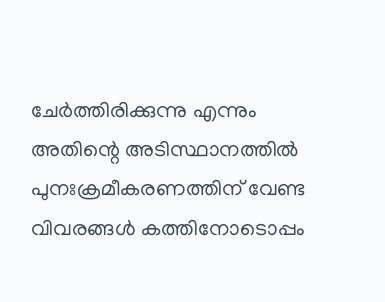ചേർത്തിരിക്കുന്നു എന്നും അതിന്റെ അടിസ്ഥാനത്തിൽ പുനഃക്രമീകരണത്തിന് വേണ്ട വിവരങ്ങൾ കത്തിനോടൊപ്പം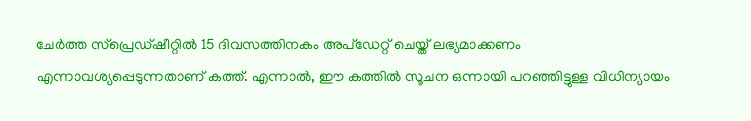ചേർത്ത സ്പ്രെഡ്ഷീറ്റിൽ 15 ദിവസത്തിനകം അപ്ഡേറ്റ് ചെയ്ത് ലഭ്യമാക്കണം എന്നാവശ്യപ്പെടുന്നതാണ് കത്ത്. എന്നാൽ, ഈ കത്തിൽ സൂചന ഒന്നായി പറഞ്ഞിട്ടുള്ള വിധിന്യായം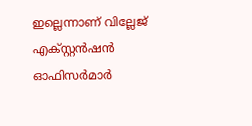ഇല്ലെന്നാണ് വില്ലേജ് എക്സ്റ്റൻഷൻ ഓഫിസർമാർ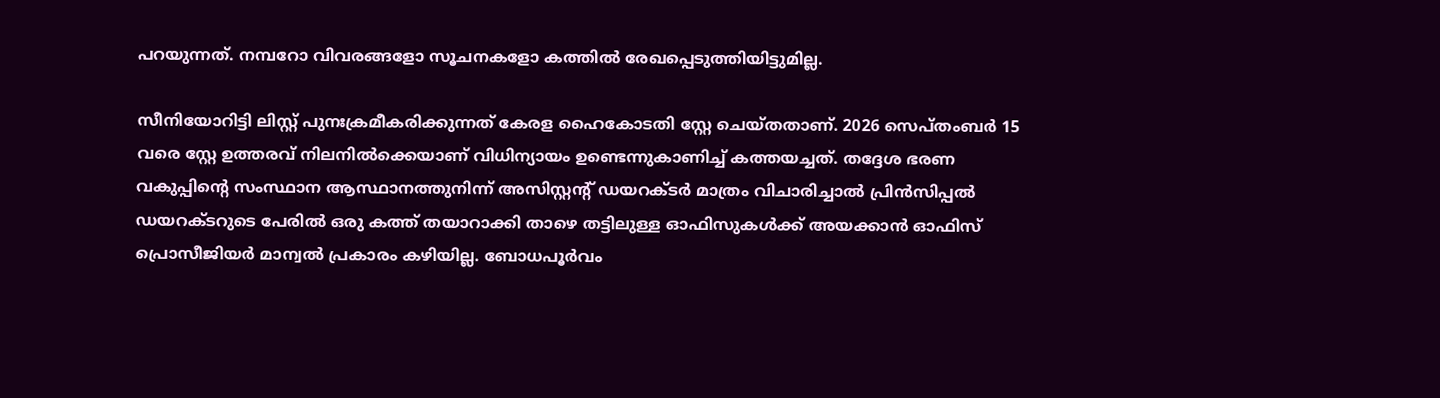പറയുന്നത്. നമ്പറോ വിവരങ്ങളോ സൂചനകളോ കത്തിൽ രേഖപ്പെടുത്തിയിട്ടുമില്ല.

സീനിയോറിട്ടി ലിസ്റ്റ് പുനഃക്രമീകരിക്കുന്നത് കേരള ഹൈകോടതി സ്റ്റേ ചെയ്തതാണ്. 2026 സെപ്തംബർ 15 വരെ സ്റ്റേ ഉത്തരവ് നിലനിൽക്കെയാണ് വിധിന്യായം ഉണ്ടെന്നുകാണിച്ച് കത്തയച്ചത്. തദ്ദേശ ഭരണ വകുപ്പിന്റെ സംസ്ഥാന ആസ്ഥാനത്തുനിന്ന് അസിസ്റ്റന്റ് ഡയറക്ടർ മാത്രം വിചാരിച്ചാൽ പ്രിൻസിപ്പൽ ഡയറക്ടറുടെ പേരിൽ ഒരു കത്ത് തയാറാക്കി താഴെ തട്ടിലുള്ള ഓഫിസുകൾക്ക് അയക്കാൻ ഓഫിസ് പ്രൊസീജിയർ മാന്വൽ പ്രകാരം കഴിയില്ല. ബോധപൂർവം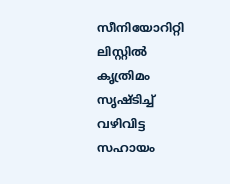സീനിയോറിറ്റി ലിസ്റ്റിൽ കൃത്രിമം സൃഷ്ടിച്ച് വഴിവിട്ട സഹായം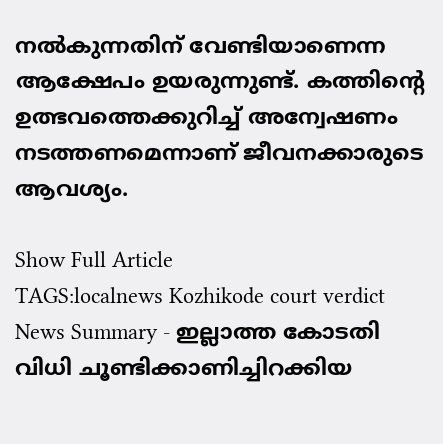നൽകുന്നതിന് വേണ്ടിയാണെന്ന ആക്ഷേപം ഉയരുന്നുണ്ട്. കത്തിന്റെ ഉത്ഭവത്തെക്കുറിച്ച് അന്വേഷണം നടത്തണമെന്നാണ് ജീവനക്കാരുടെ ആവശ്യം.

Show Full Article
TAGS:localnews Kozhikode court verdict
News Summary - ഇല്ലാത്ത കോടതി വിധി ചൂണ്ടിക്കാണിച്ചിറക്കിയ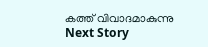കത്ത് വിവാദമാകുന്നു
Next Story